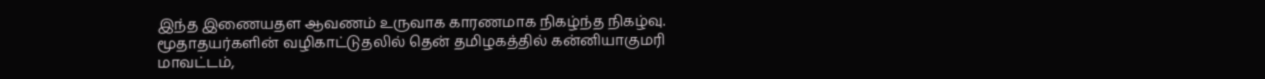இந்த இணையதள ஆவணம் உருவாக காரணமாக நிகழ்ந்த நிகழ்வு.
மூதாதயர்களின் வழிகாட்டுதலில் தென் தமிழகத்தில் கன்னியாகுமரி மாவட்டம்,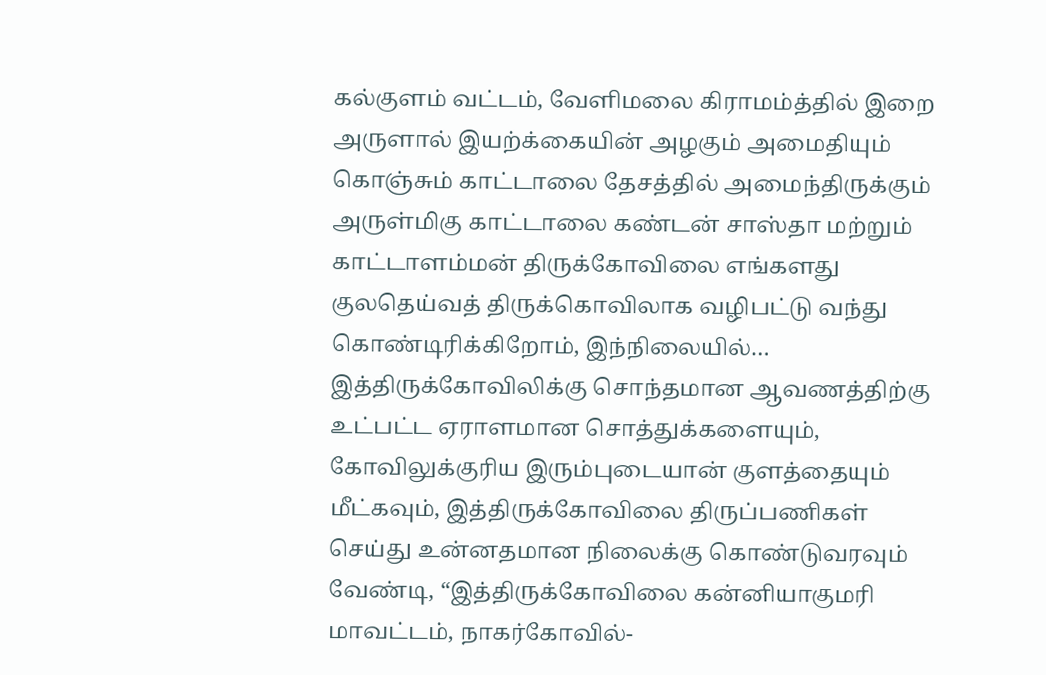கல்குளம் வட்டம், வேளிமலை கிராமம்த்தில் இறை அருளால் இயற்க்கையின் அழகும் அமைதியும் கொஞ்சும் காட்டாலை தேசத்தில் அமைந்திருக்கும் அருள்மிகு காட்டாலை கண்டன் சாஸ்தா மற்றும் காட்டாளம்மன் திருக்கோவிலை எங்களது குலதெய்வத் திருக்கொவிலாக வழிபட்டு வந்து கொண்டிரிக்கிறோம், இந்நிலையில்…
இத்திருக்கோவிலிக்கு சொந்தமான ஆவணத்திற்கு உட்பட்ட ஏராளமான சொத்துக்களையும், கோவிலுக்குரிய இரும்புடையான் குளத்தையும் மீட்கவும், இத்திருக்கோவிலை திருப்பணிகள் செய்து உன்னதமான நிலைக்கு கொண்டுவரவும் வேண்டி, “இத்திருக்கோவிலை கன்னியாகுமரி மாவட்டம், நாகர்கோவில்-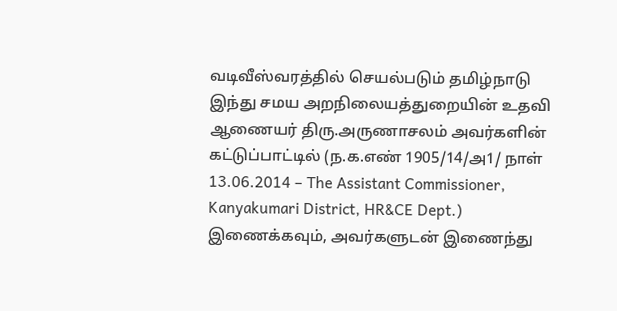வடிவீஸ்வரத்தில் செயல்படும் தமிழ்நாடு இந்து சமய அறநிலையத்துறையின் உதவி ஆணையர் திரு.அருணாசலம் அவர்களின் கட்டுப்பாட்டில் (ந.க.எண் 1905/14/அ1/ நாள் 13.06.2014 – The Assistant Commissioner, Kanyakumari District, HR&CE Dept.) இணைக்கவும், அவர்களுடன் இணைந்து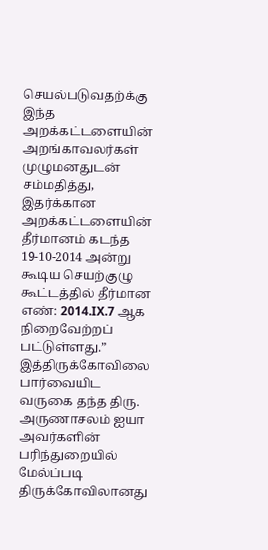செயல்படுவதற்க்கு இந்த அறக்கட்டளையின் அறங்காவலர்கள் முழுமனதுடன் சம்மதித்து, இதர்க்கான அறக்கட்டளையின் தீர்மானம் கடந்த 19-10-2014 அன்று கூடிய செயற்குழு கூட்டத்தில் தீர்மான எண்: 2014.IX.7 ஆக நிறைவேற்றப் பட்டுள்ளது.”
இத்திருக்கோவிலை பார்வையிட வருகை தந்த திரு. அருணாசலம் ஐயா அவர்களின் பரிந்துறையில் மேல்ப்படி திருக்கோவிலானது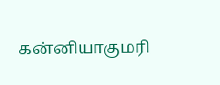கன்னியாகுமரி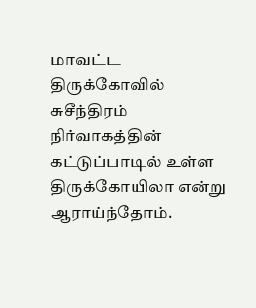மாவட்ட திருக்கோவில் சுசீந்திரம் நிர்வாகத்தின் கட்டுப்பாடில் உள்ள திருக்கோயிலா என்று ஆராய்ந்தோம்.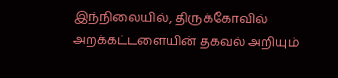இந்நிலையில், திருக்கோவில் அறக்கட்டளையின் தகவல் அறியும்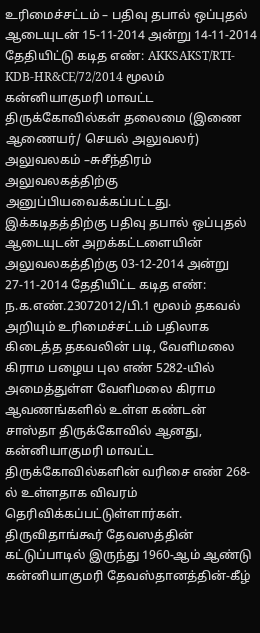உரிமைச்சட்டம் – பதிவு தபால் ஒப்புதல் ஆடையுடன் 15-11-2014 அன்று 14-11-2014 தேதியிட்டு கடித எண்: AKKSAKST/RTI-KDB-HR&CE/72/2014 மூலம் கன்னியாகுமரி மாவட்ட திருக்கோவில்கள் தலைமை (இணை ஆணையர்/ செயல் அலுவலர்) அலுவலகம் –சுசீந்திரம் அலுவலகத்திற்கு அனுப்பியவைக்கப்பட்டது. இக்கடிதத்திற்கு பதிவு தபால் ஒப்புதல் ஆடையுடன் அறக்கட்டளையின் அலுவலகத்திற்கு 03-12-2014 அன்று 27-11-2014 தேதியிட்ட கடித எண்: ந.க.எண்.23072012/பி.1 மூலம் தகவல் அறியும் உரிமைச்சட்டம் பதிலாக கிடைத்த தகவலின் படி, வேளிமலை கிராம பழைய புல எண் 5282-யில் அமைத்துள்ள வேளிமலை கிராம ஆவணங்களில் உள்ள கண்டன் சாஸ்தா திருக்கோவில் ஆனது, கன்னியாகுமரி மாவட்ட திருக்கோவில்களின் வரிசை எண் 268-ல் உள்ளதாக விவரம் தெரிவிக்கப்பட்டுள்ளார்கள்.
திருவிதாங்கூர் தேவஸத்தின் கட்டுப்பாடில் இருந்து 1960-ஆம் ஆண்டு கன்னியாகுமரி தேவஸ்தானத்தின்-கீழ்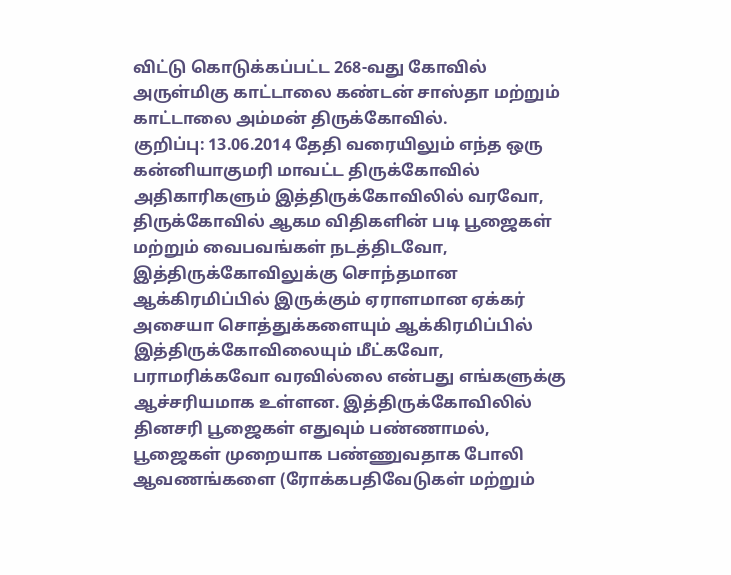விட்டு கொடுக்கப்பட்ட 268-வது கோவில் அருள்மிகு காட்டாலை கண்டன் சாஸ்தா மற்றும் காட்டாலை அம்மன் திருக்கோவில்.
குறிப்பு: 13.06.2014 தேதி வரையிலும் எந்த ஒரு கன்னியாகுமரி மாவட்ட திருக்கோவில் அதிகாரிகளும் இத்திருக்கோவிலில் வரவோ, திருக்கோவில் ஆகம விதிகளின் படி பூஜைகள் மற்றும் வைபவங்கள் நடத்திடவோ, இத்திருக்கோவிலுக்கு சொந்தமான ஆக்கிரமிப்பில் இருக்கும் ஏராளமான ஏக்கர் அசையா சொத்துக்களையும் ஆக்கிரமிப்பில் இத்திருக்கோவிலையும் மீட்கவோ, பராமரிக்கவோ வரவில்லை என்பது எங்களுக்கு ஆச்சரியமாக உள்ளன. இத்திருக்கோவிலில் தினசரி பூஜைகள் எதுவும் பண்ணாமல், பூஜைகள் முறையாக பண்ணுவதாக போலி ஆவணங்களை (ரோக்கபதிவேடுகள் மற்றும்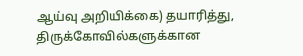ஆய்வு அறியிக்கை) தயாரித்து, திருக்கோவில்களுக்கான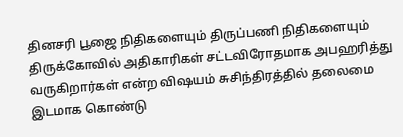தினசரி பூஜை நிதிகளையும் திருப்பணி நிதிகளையும் திருக்கோவில் அதிகாரிகள் சட்டவிரோதமாக அபஹரித்து வருகிறார்கள் என்ற விஷயம் சுசிந்திரத்தில் தலைமை இடமாக கொண்டு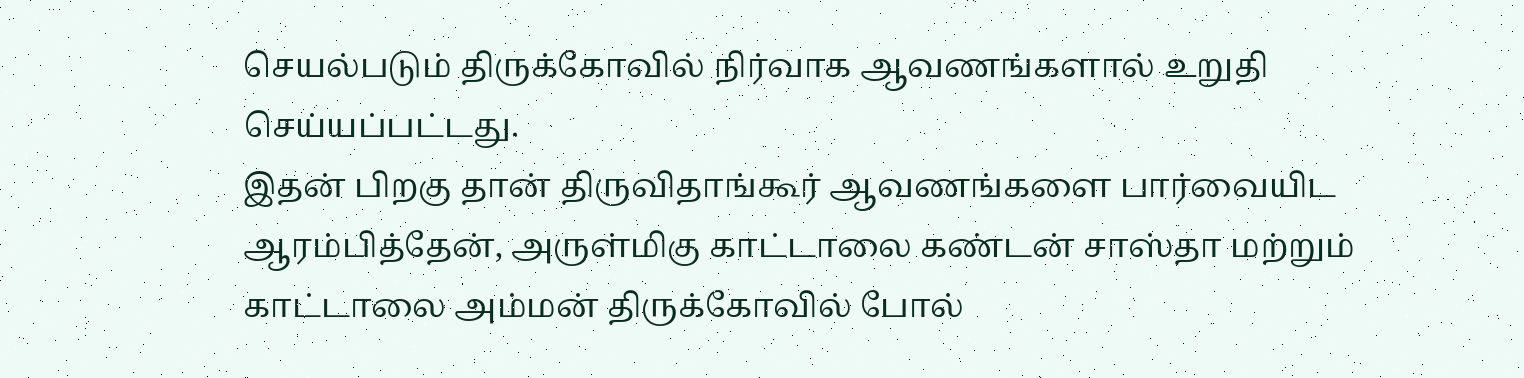செயல்படும் திருக்கோவில் நிர்வாக ஆவணங்களால் உறுதி செய்யப்பட்டது.
இதன் பிறகு தான் திருவிதாங்கூர் ஆவணங்களை பார்வையிட ஆரம்பித்தேன், அருள்மிகு காட்டாலை கண்டன் சாஸ்தா மற்றும் காட்டாலை அம்மன் திருக்கோவில் போல்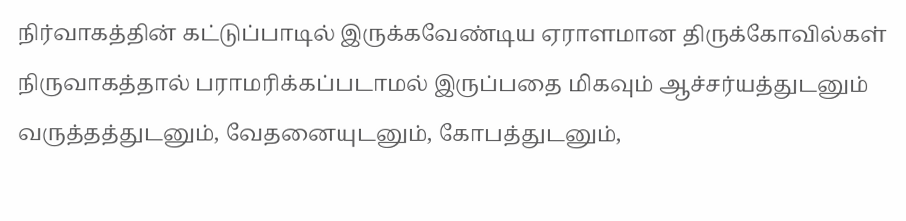நிர்வாகத்தின் கட்டுப்பாடில் இருக்கவேண்டிய ஏராளமான திருக்கோவில்கள் நிருவாகத்தால் பராமரிக்கப்படாமல் இருப்பதை மிகவும் ஆச்சர்யத்துடனும் வருத்தத்துடனும், வேதனையுடனும், கோபத்துடனும்,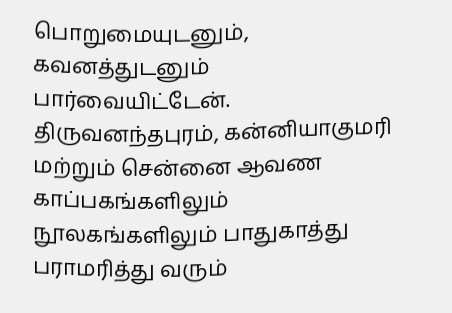பொறுமையுடனும், கவனத்துடனும் பார்வையிட்டேன்.
திருவனந்தபுரம், கன்னியாகுமரி மற்றும் சென்னை ஆவண காப்பகங்களிலும் நூலகங்களிலும் பாதுகாத்து பராமரித்து வரும்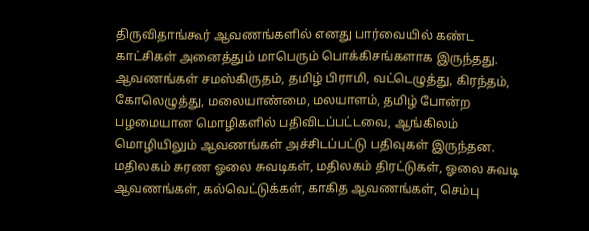திருவிதாங்கூர் ஆவணங்களில் எனது பார்வையில் கண்ட காட்சிகள் அனைத்தும் மாபெரும் பொக்கிசங்களாக இருந்தது. ஆவணங்கள் சமஸ்கிருதம், தமிழ் பிராமி, வட்டெழுத்து, கிரந்தம், கோலெழுத்து, மலையாண்மை, மலயாளம், தமிழ் போன்ற பழமையான மொழிகளில் பதிவிடப்பட்டவை, ஆங்கிலம் மொழியிலும் ஆவணங்கள் அச்சிடப்பட்டு பதிவுகள் இருந்தன.
மதிலகம் சுரண ஓலை சுவடிகள், மதிலகம் திரட்டுகள், ஓலை சுவடி ஆவணங்கள், கல்வெட்டுக்கள், காகித ஆவணங்கள், செம்பு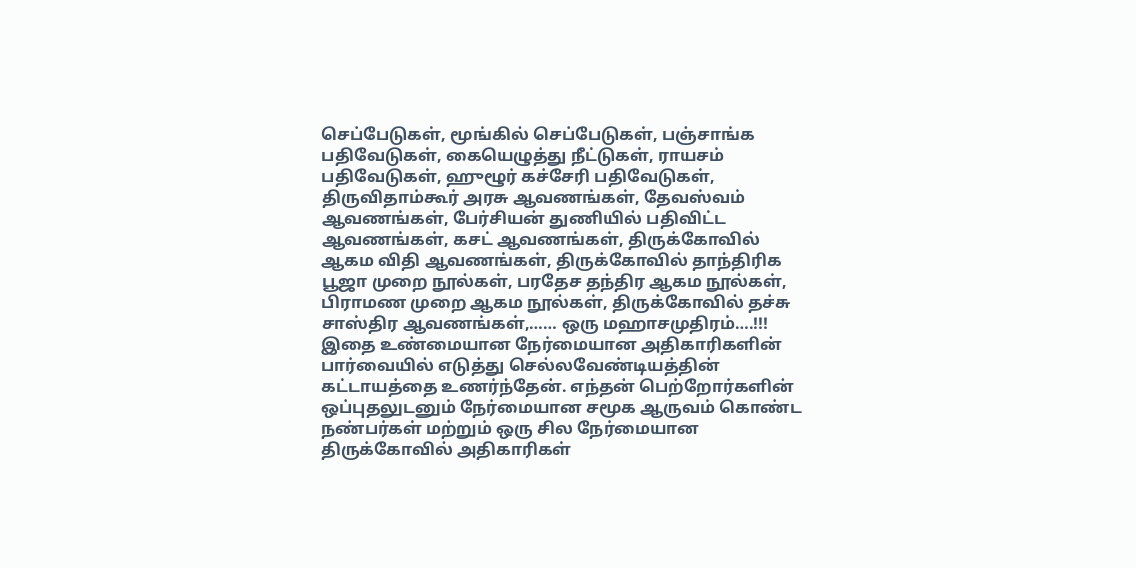செப்பேடுகள், மூங்கில் செப்பேடுகள், பஞ்சாங்க பதிவேடுகள், கையெழுத்து நீட்டுகள், ராயசம் பதிவேடுகள், ஹுழூர் கச்சேரி பதிவேடுகள், திருவிதாம்கூர் அரசு ஆவணங்கள், தேவஸ்வம் ஆவணங்கள், பேர்சியன் துணியில் பதிவிட்ட ஆவணங்கள், கசட் ஆவணங்கள், திருக்கோவில் ஆகம விதி ஆவணங்கள், திருக்கோவில் தாந்திரிக பூஜா முறை நூல்கள், பரதேச தந்திர ஆகம நூல்கள், பிராமண முறை ஆகம நூல்கள், திருக்கோவில் தச்சு சாஸ்திர ஆவணங்கள்,…… ஒரு மஹாசமுதிரம்….!!!
இதை உண்மையான நேர்மையான அதிகாரிகளின் பார்வையில் எடுத்து செல்லவேண்டியத்தின் கட்டாயத்தை உணர்ந்தேன். எந்தன் பெற்றோர்களின் ஒப்புதலுடனும் நேர்மையான சமூக ஆருவம் கொண்ட நண்பர்கள் மற்றும் ஒரு சில நேர்மையான திருக்கோவில் அதிகாரிகள்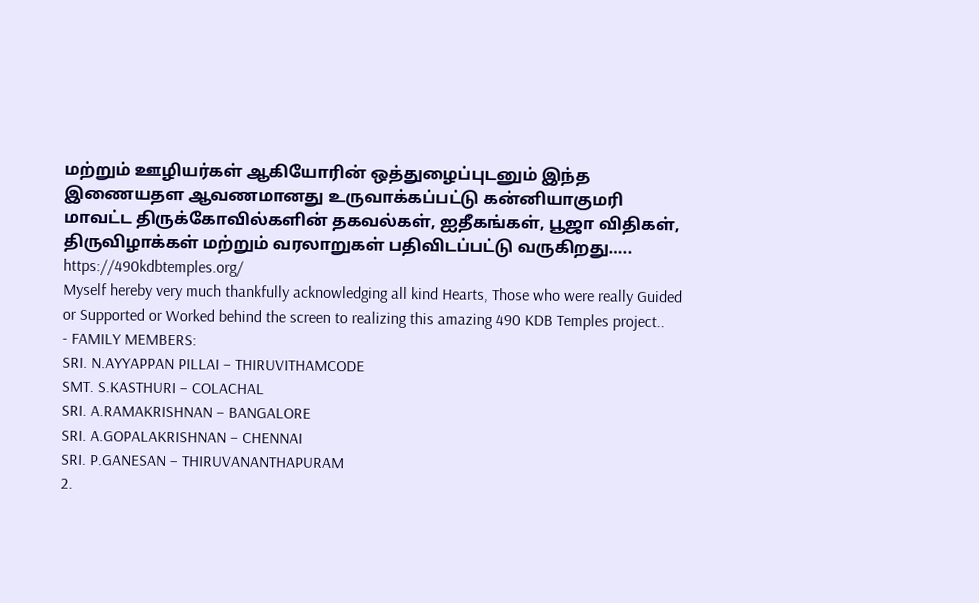மற்றும் ஊழியர்கள் ஆகியோரின் ஒத்துழைப்புடனும் இந்த இணையதள ஆவணமானது உருவாக்கப்பட்டு கன்னியாகுமரி மாவட்ட திருக்கோவில்களின் தகவல்கள், ஐதீகங்கள், பூஜா விதிகள், திருவிழாக்கள் மற்றும் வரலாறுகள் பதிவிடப்பட்டு வருகிறது…..
https://490kdbtemples.org/
Myself hereby very much thankfully acknowledging all kind Hearts, Those who were really Guided or Supported or Worked behind the screen to realizing this amazing 490 KDB Temples project..
- FAMILY MEMBERS:
SRI. N.AYYAPPAN PILLAI – THIRUVITHAMCODE
SMT. S.KASTHURI – COLACHAL
SRI. A.RAMAKRISHNAN – BANGALORE
SRI. A.GOPALAKRISHNAN – CHENNAI
SRI. P.GANESAN – THIRUVANANTHAPURAM
2.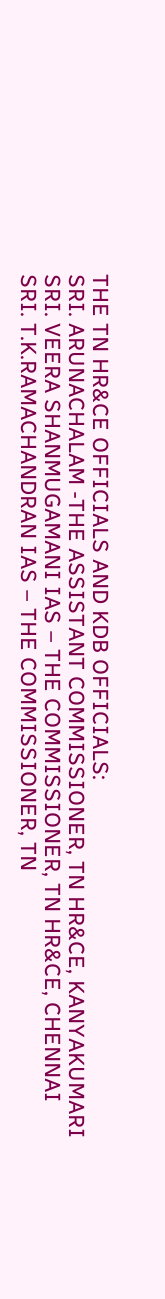THE TN HR&CE OFFICIALS AND KDB OFFICIALS:
SRI. ARUNACHALAM -THE ASSISTANT COMMISSIONER, TN HR&CE, KANYAKUMARI
SRI. VEERA SHANMUGAMANI IAS – THE COMMISSIONER, TN HR&CE, CHENNAI
SRI. T.K.RAMACHANDRAN IAS – THE COMMISSIONER, TN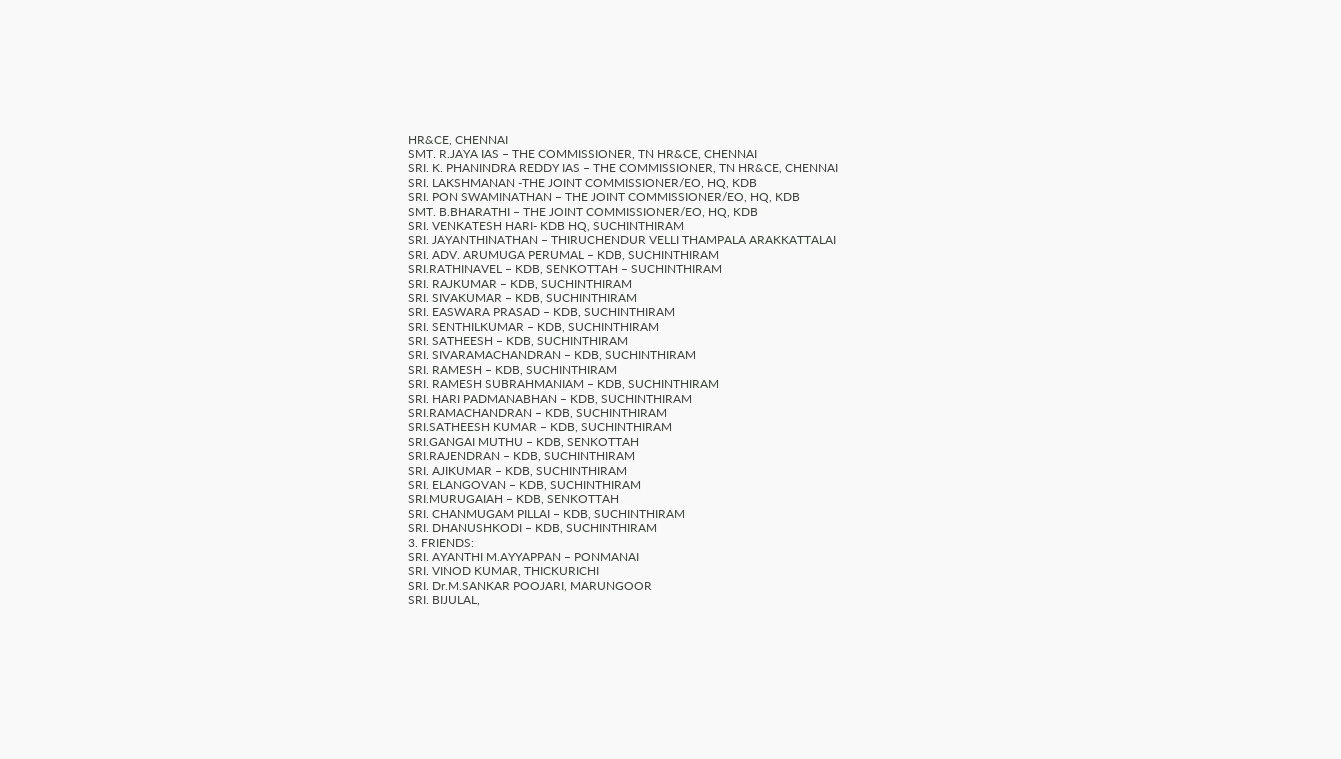HR&CE, CHENNAI
SMT. R.JAYA IAS – THE COMMISSIONER, TN HR&CE, CHENNAI
SRI. K. PHANINDRA REDDY IAS – THE COMMISSIONER, TN HR&CE, CHENNAI
SRI. LAKSHMANAN -THE JOINT COMMISSIONER/EO, HQ, KDB
SRI. PON SWAMINATHAN – THE JOINT COMMISSIONER/EO, HQ, KDB
SMT. B.BHARATHI – THE JOINT COMMISSIONER/EO, HQ, KDB
SRI. VENKATESH HARI- KDB HQ, SUCHINTHIRAM
SRI. JAYANTHINATHAN – THIRUCHENDUR VELLI THAMPALA ARAKKATTALAI
SRI. ADV. ARUMUGA PERUMAL – KDB, SUCHINTHIRAM
SRI.RATHINAVEL – KDB, SENKOTTAH – SUCHINTHIRAM
SRI. RAJKUMAR – KDB, SUCHINTHIRAM
SRI. SIVAKUMAR – KDB, SUCHINTHIRAM
SRI. EASWARA PRASAD – KDB, SUCHINTHIRAM
SRI. SENTHILKUMAR – KDB, SUCHINTHIRAM
SRI. SATHEESH – KDB, SUCHINTHIRAM
SRI. SIVARAMACHANDRAN – KDB, SUCHINTHIRAM
SRI. RAMESH – KDB, SUCHINTHIRAM
SRI. RAMESH SUBRAHMANIAM – KDB, SUCHINTHIRAM
SRI. HARI PADMANABHAN – KDB, SUCHINTHIRAM
SRI.RAMACHANDRAN – KDB, SUCHINTHIRAM
SRI.SATHEESH KUMAR – KDB, SUCHINTHIRAM
SRI.GANGAI MUTHU – KDB, SENKOTTAH
SRI.RAJENDRAN – KDB, SUCHINTHIRAM
SRI. AJIKUMAR – KDB, SUCHINTHIRAM
SRI. ELANGOVAN – KDB, SUCHINTHIRAM
SRI.MURUGAIAH – KDB, SENKOTTAH
SRI. CHANMUGAM PILLAI – KDB, SUCHINTHIRAM
SRI. DHANUSHKODI – KDB, SUCHINTHIRAM
3. FRIENDS:
SRI. AYANTHI M.AYYAPPAN – PONMANAI
SRI. VINOD KUMAR, THICKURICHI
SRI. Dr.M.SANKAR POOJARI, MARUNGOOR
SRI. BIJULAL,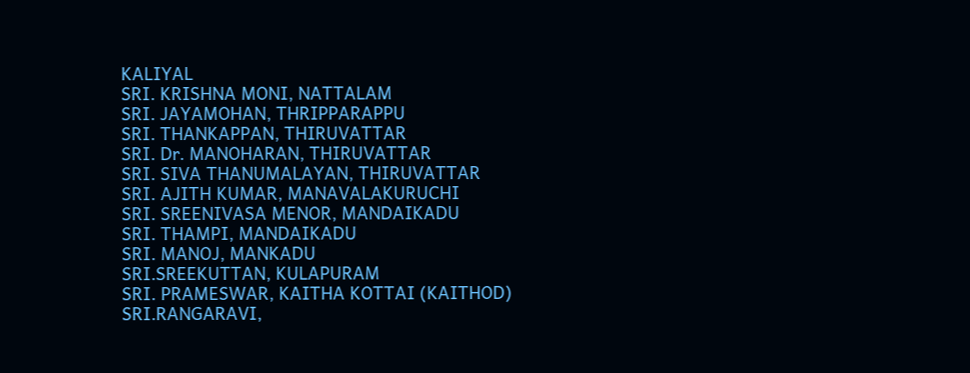KALIYAL
SRI. KRISHNA MONI, NATTALAM
SRI. JAYAMOHAN, THRIPPARAPPU
SRI. THANKAPPAN, THIRUVATTAR
SRI. Dr. MANOHARAN, THIRUVATTAR
SRI. SIVA THANUMALAYAN, THIRUVATTAR
SRI. AJITH KUMAR, MANAVALAKURUCHI
SRI. SREENIVASA MENOR, MANDAIKADU
SRI. THAMPI, MANDAIKADU
SRI. MANOJ, MANKADU
SRI.SREEKUTTAN, KULAPURAM
SRI. PRAMESWAR, KAITHA KOTTAI (KAITHOD)
SRI.RANGARAVI,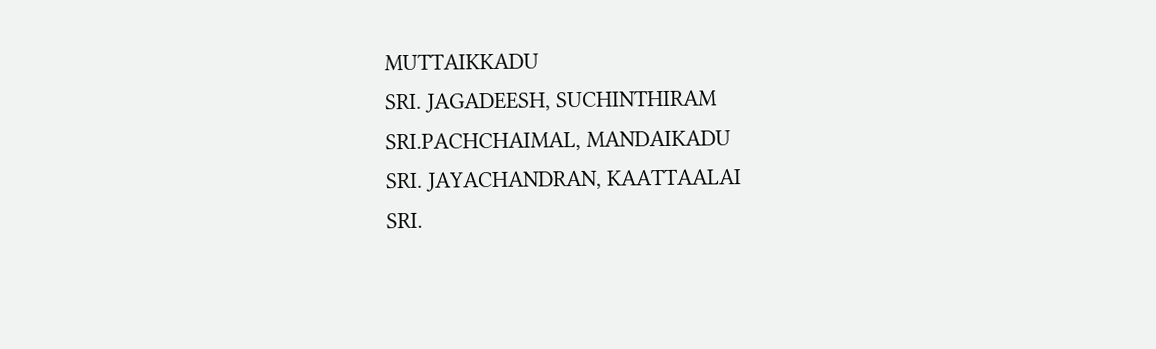MUTTAIKKADU
SRI. JAGADEESH, SUCHINTHIRAM
SRI.PACHCHAIMAL, MANDAIKADU
SRI. JAYACHANDRAN, KAATTAALAI
SRI.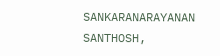SANKARANARAYANAN SANTHOSH,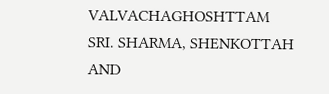VALVACHAGHOSHTTAM
SRI. SHARMA, SHENKOTTAH
AND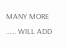MANY MORE …… WILL ADD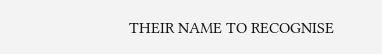THEIR NAME TO RECOGNISE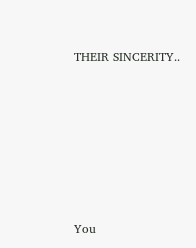THEIR SINCERITY..








You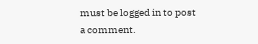must be logged in to post a comment.